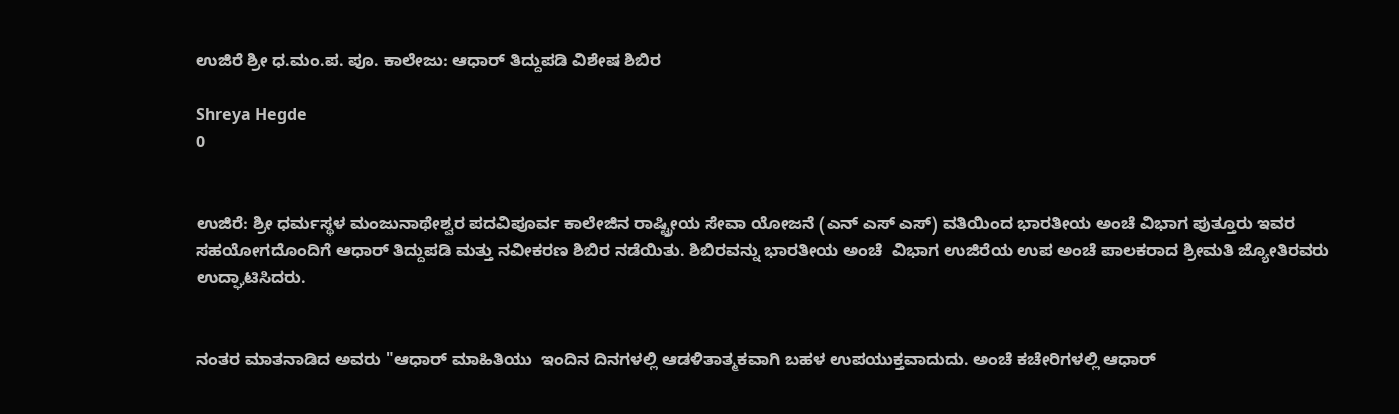ಉಜಿರೆ ಶ್ರೀ ಧ.ಮಂ.ಪ. ಪೂ. ಕಾಲೇಜು: ಆಧಾರ್ ತಿದ್ದುಪಡಿ ವಿಶೇಷ ಶಿಬಿರ

Shreya Hegde
0


ಉಜಿರೆ: ಶ್ರೀ ಧರ್ಮಸ್ಥಳ ಮಂಜುನಾಥೇಶ್ವರ ಪದವಿಪೂರ್ವ ಕಾಲೇಜಿನ ರಾಷ್ಟ್ರೀಯ ಸೇವಾ ಯೋಜನೆ (ಎನ್ ಎಸ್ ಎಸ್) ವತಿಯಿಂದ ಭಾರತೀಯ ಅಂಚೆ ವಿಭಾಗ ಪುತ್ತೂರು ಇವರ ಸಹಯೋಗದೊಂದಿಗೆ ಆಧಾರ್ ತಿದ್ದುಪಡಿ ಮತ್ತು ನವೀಕರಣ ಶಿಬಿರ ನಡೆಯಿತು. ಶಿಬಿರವನ್ನು ಭಾರತೀಯ ಅಂಚೆ  ವಿಭಾಗ ಉಜಿರೆಯ ಉಪ ಅಂಚೆ ಪಾಲಕರಾದ ಶ್ರೀಮತಿ ಜ್ಯೋತಿರವರು ಉದ್ಘಾಟಿಸಿದರು.


ನಂತರ ಮಾತನಾಡಿದ ಅವರು "ಆಧಾರ್ ಮಾಹಿತಿಯು  ಇಂದಿನ ದಿನಗಳಲ್ಲಿ ಆಡಳಿತಾತ್ಮಕವಾಗಿ ಬಹಳ ಉಪಯುಕ್ತವಾದುದು. ಅಂಚೆ ಕಚೇರಿಗಳಲ್ಲಿ ಆಧಾರ್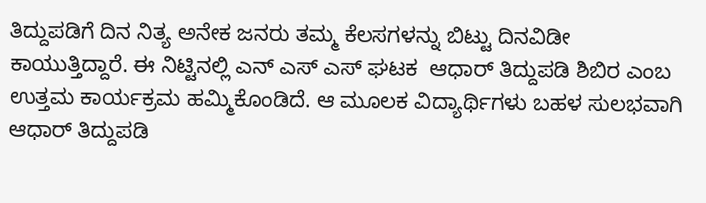ತಿದ್ದುಪಡಿಗೆ ದಿನ ನಿತ್ಯ ಅನೇಕ ಜನರು ತಮ್ಮ ಕೆಲಸಗಳನ್ನು ಬಿಟ್ಟು ದಿನವಿಡೀ ಕಾಯುತ್ತಿದ್ದಾರೆ. ಈ ನಿಟ್ಟಿನಲ್ಲಿ ಎನ್ ಎಸ್ ಎಸ್ ಘಟಕ  ಆಧಾರ್ ತಿದ್ದುಪಡಿ ಶಿಬಿರ ಎಂಬ ಉತ್ತಮ ಕಾರ್ಯಕ್ರಮ ಹಮ್ಮಿಕೊಂಡಿದೆ. ಆ ಮೂಲಕ ವಿದ್ಯಾರ್ಥಿಗಳು ಬಹಳ ಸುಲಭವಾಗಿ ಆಧಾರ್ ತಿದ್ದುಪಡಿ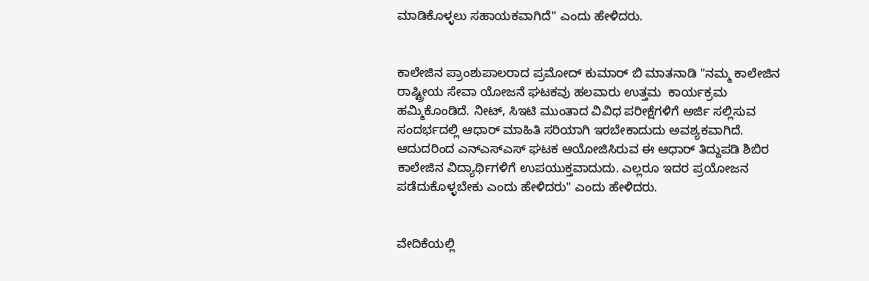ಮಾಡಿಕೊಳ್ಳಲು ಸಹಾಯಕವಾಗಿದೆ" ಎಂದು ಹೇಳಿದರು.


ಕಾಲೇಜಿನ ಪ್ರಾಂಶುಪಾಲರಾದ ಪ್ರಮೋದ್ ಕುಮಾರ್ ಬಿ ಮಾತನಾಡಿ "ನಮ್ಮ ಕಾಲೇಜಿನ ರಾಷ್ಟ್ರೀಯ ಸೇವಾ ಯೋಜನೆ ಘಟಕವು ಹಲವಾರು ಉತ್ತಮ  ಕಾರ್ಯಕ್ರಮ ಹಮ್ಮಿಕೊಂಡಿದೆ. ನೀಟ್, ಸಿಇಟಿ ಮುಂತಾದ ವಿವಿಧ ಪರೀಕ್ಷೆಗಳಿಗೆ ಅರ್ಜಿ ಸಲ್ಲಿಸುವ ಸಂದರ್ಭದಲ್ಲಿ ಆಧಾರ್ ಮಾಹಿತಿ ಸರಿಯಾಗಿ ಇರಬೇಕಾದುದು ಅವಶ್ಯಕವಾಗಿದೆ. ಆದುದರಿಂದ ಎನ್‌ಎಸ್‌ಎಸ್‌ ಘಟಕ ಆಯೋಜಿಸಿರುವ ಈ ಆಧಾರ್ ತಿದ್ದುಪಡಿ ಶಿಬಿರ  ಕಾಲೇಜಿನ ವಿದ್ಯಾರ್ಥಿಗಳಿಗೆ ಉಪಯುಕ್ತವಾದುದು. ಎಲ್ಲರೂ ಇದರ ಪ್ರಯೋಜನ ಪಡೆದುಕೊಳ್ಳಬೇಕು ಎಂದು ಹೇಳಿದರು" ಎಂದು ಹೇಳಿದರು.


ವೇದಿಕೆಯಲ್ಲಿ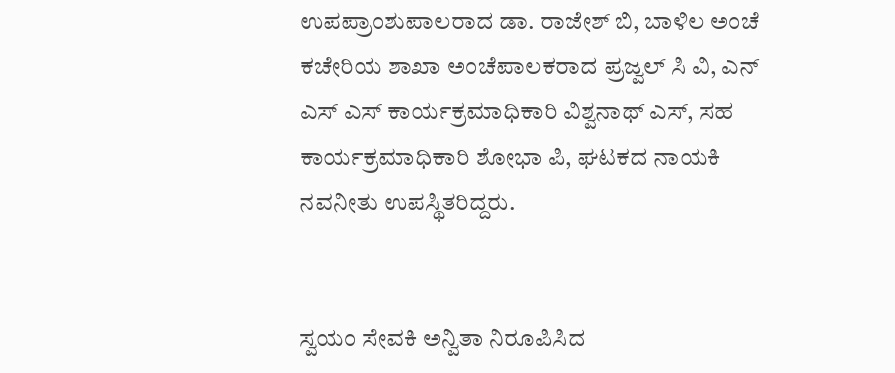ಉಪಪ್ರಾಂಶುಪಾಲರಾದ ಡಾ. ರಾಜೇಶ್ ಬಿ, ಬಾಳಿಲ ಅಂಚೆ ಕಚೇರಿಯ ಶಾಖಾ ಅಂಚೆಪಾಲಕರಾದ ಪ್ರಜ್ವಲ್ ಸಿ ವಿ, ಎನ್ ಎಸ್ ಎಸ್ ಕಾರ್ಯಕ್ರಮಾಧಿಕಾರಿ ವಿಶ್ವನಾಥ್ ಎಸ್, ಸಹ ಕಾರ್ಯಕ್ರಮಾಧಿಕಾರಿ ಶೋಭಾ ಪಿ, ಘಟಕದ ನಾಯಕಿ ನವನೀತು ಉಪಸ್ಥಿತರಿದ್ದರು.


ಸ್ವಯಂ ಸೇವಕಿ ಅನ್ವಿತಾ ನಿರೂಪಿಸಿದ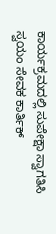ಕಾರ್ಯಕ್ರಮದಲ್ಲಿ ಸುಪೇಕ್ಷಾ ಸ್ವಾಗತಿಸಿ ಸ್ವಯಂ ಸೇವಕ ಕಾರ್ತಿಕ್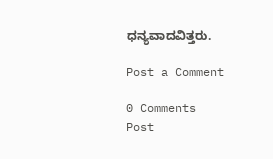ಧನ್ಯವಾದವಿತ್ತರು.

Post a Comment

0 Comments
Post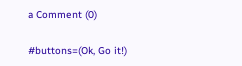a Comment (0)

#buttons=(Ok, Go it!)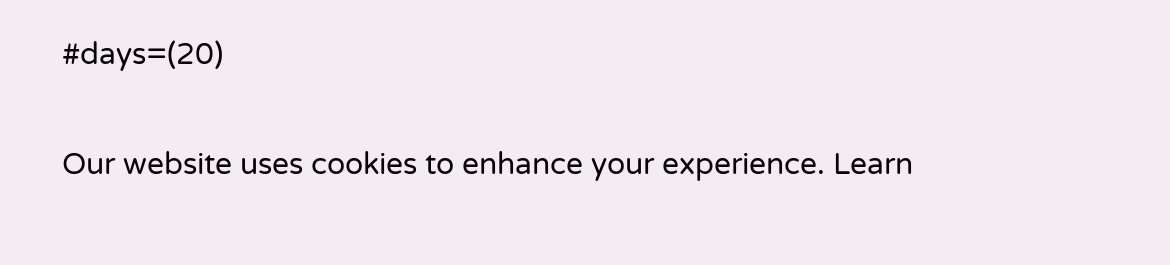#days=(20)

Our website uses cookies to enhance your experience. Learn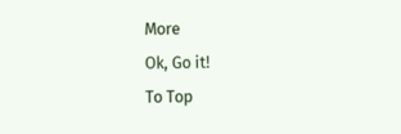More
Ok, Go it!
To Top